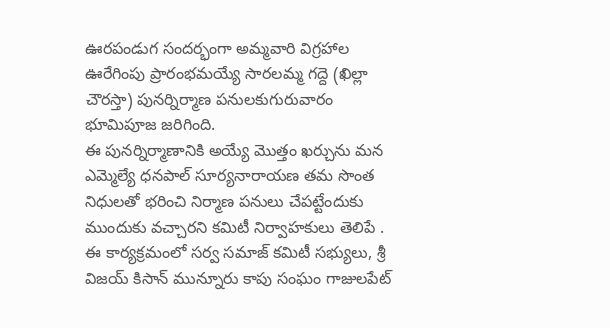ఊరపండుగ సందర్భంగా అమ్మవారి విగ్రహాల ఊరేగింపు ప్రారంభమయ్యే సారలమ్మ గద్దె (ఖిల్లా చౌరస్తా) పునర్నిర్మాణ పనులకుగురువారం భూమిపూజ జరిగింది.
ఈ పునర్నిర్మాణానికి అయ్యే మొత్తం ఖర్చును మన ఎమ్మెల్యే ధనపాల్ సూర్యనారాయణ తమ సొంత నిధులతో భరించి నిర్మాణ పనులు చేపట్టేందుకు ముందుకు వచ్చారని కమిటీ నిర్వాహకులు తెలిపే .
ఈ కార్యక్రమంలో సర్వ సమాజ్ కమిటీ సభ్యులు, శ్రీ విజయ్ కిసాన్ మున్నూరు కాపు సంఘం గాజులపేట్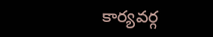కార్యవర్గ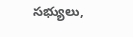సభ్యులు,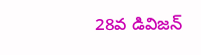28వ డివిజన్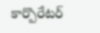కార్పొరేటర్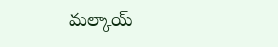మల్కాయ్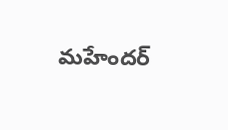మహేందర్